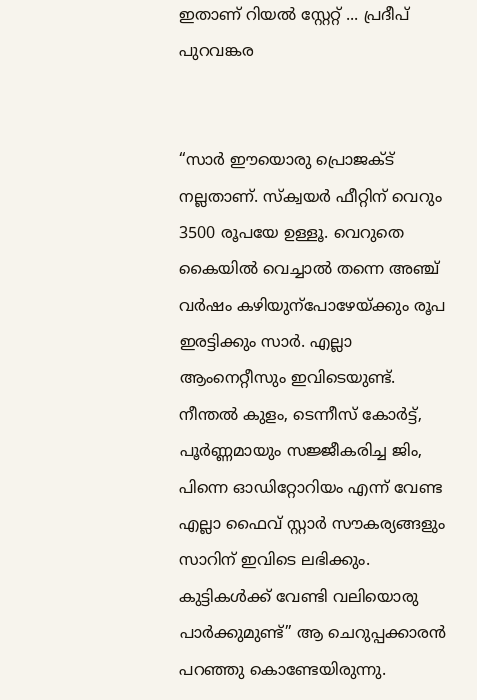ഇതാണ് റിയൽ സ്റ്റേറ്റ് ... പ്രദീപ് പുറവങ്കര


“സാർ ഈയൊരു പ്രൊജക്ട് നല്ലതാണ്. സ്ക്വയർ ഫീറ്റിന് വെറും 3500 രൂപയേ ഉള്ളൂ. വെറുതെ കൈയിൽ വെച്ചാൽ തന്നെ അഞ്ച് വർഷം കഴിയുന്പോഴേയ്ക്കും രൂപ ഇരട്ടിക്കും സാർ. എല്ലാ ആംനെറ്റീസും ഇവിടെയുണ്ട്. നീന്തൽ കുളം, ടെന്നീസ് കോർട്ട്, പൂർണ്ണമായും സജ്ജീകരിച്ച ജിം, പിന്നെ ഓഡിറ്റോറിയം എന്ന് വേണ്ട എല്ലാ ഫൈവ് സ്റ്റാർ സൗകര്യങ്ങളും സാറിന് ഇവിടെ ലഭിക്കും. കുട്ടികൾക്ക് വേണ്ടി വലിയൊരു പാർക്കുമുണ്ട്” ആ ചെറുപ്പക്കാരൻ പറഞ്ഞു കൊണ്ടേയിരുന്നു.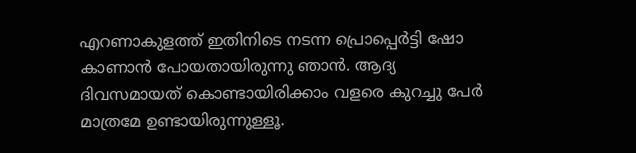എറണാകുളത്ത് ഇതിനിടെ നടന്ന പ്രൊപ്പെർട്ടി ഷോ കാണാൻ പോയതായിരുന്നു ഞാൻ. ആദ്യ ദിവസമായത് കൊണ്ടായിരിക്കാം വളരെ കുറച്ചു പേർ മാത്രമേ ഉണ്ടായിരുന്നുള്ളൂ.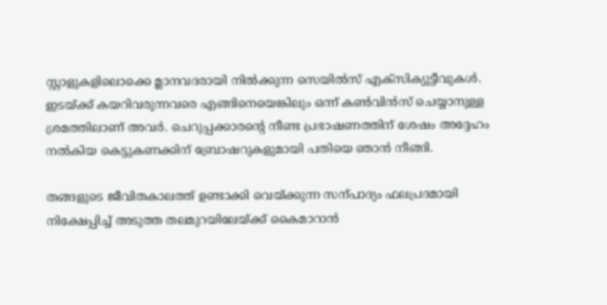സ്റ്റാളുകളിലൊക്കെ മ്ലാനവദരായി നിൽക്കുന്ന സെയിൽസ് എക്സിക്യുട്ടീവുകൾ. ഇടയ്ക്ക് കയറിവരുന്നവരെ എങ്ങിനെയെങ്കിലും ഒന്ന് കൺവിൻസ് ചെയ്യാനുള്ള ശ്രമത്തിലാണ് അവർ. ചെറുപ്പക്കാരന്റെ നീണ്ട പ്രഭാഷണത്തിന് ശേഷം അദ്ദേഹം നൽകിയ കെട്ടുകണക്കിന് ബ്രോഷറുകളുമായി പതിയെ ഞാൻ നീങ്ങി.

തങ്ങളുടെ ജീവിതകാലത്ത് ഉണ്ടാക്കി വെയ്ക്കുന്ന സന്പാദ്യം ഫലപ്രദമായി നിക്ഷേപ്പിച്ച് അടുത്ത തലമുറയിലേയ്ക്ക് കൈമാറാൻ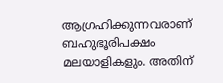ആഗ്രഹിക്കുന്നവരാണ് ബഹുഭൂരിപക്ഷം മലയാളികളും. അതിന്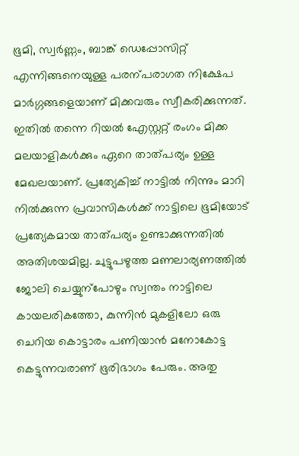ഭൂമി, സ്വർണ്ണം, ബാങ്ക് ഡെപ്പോസിറ്റ് എന്നിങ്ങനെയുള്ള പരന്പരാഗത നിക്ഷേപ മാർഗ്ഗങ്ങളെയാണ് മിക്കവരും സ്വീകരിക്കുന്നത്. ഇതിൽ തന്നെ റിയൽ എേസ്റ്ററ്റ് രംഗം മിക്ക മലയാളികൾക്കും ഏറെ താത്പര്യം ഉള്ള മേഖലയാണ്. പ്രത്യേകിച്ച് നാട്ടിൽ നിന്നും മാറി നിൽക്കുന്ന പ്രവാസികൾക്ക് നാട്ടിലെ ഭൂമിയോട് പ്രത്യേകമായ താത്പര്യം ഉണ്ടാക്കുന്നതിൽ അതിശയമില്ല. ചുട്ടുപഴുത്ത മണലാര്യണത്തിൽ ജോലി ചെയ്യുന്പോഴും സ്വന്തം നാട്ടിലെ കായലരികത്തോ, കുന്നിൻ മുകളിലോ ഒരു ചെറിയ കൊട്ടാരം പണിയാൻ മനോകോട്ട കെട്ടുന്നവരാണ് ഭൂരിഭാഗം പേരും. അതു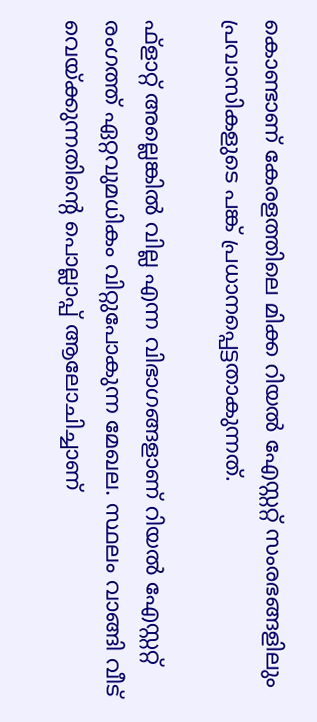കൊണ്ടാണ് കേരളത്തിലെ മിക്ക റിയൽ എേസ്റ്ററ്റ് സംരഭങ്ങളിലും പ്രവാസികളുടെ പങ്ക് പ്രധാനപ്പെട്ടതാകുന്നത്.

ഫ്ളാറ്റ് അല്ലെങ്കിൽ വില്ല എന്ന വിഭാഗങ്ങളാണ് റിയൽ എേസ്റ്ററ്റ് രംഗത്ത് ഏറ്റവുമധികം വിറ്റുപോകുന്ന മേഖല. സ്ഥലം വാങ്ങി വീട് വെയ്ക്കുന്നതിന്റെ പൊല്ലാപ്പ് ആലോചിച്ചാണ്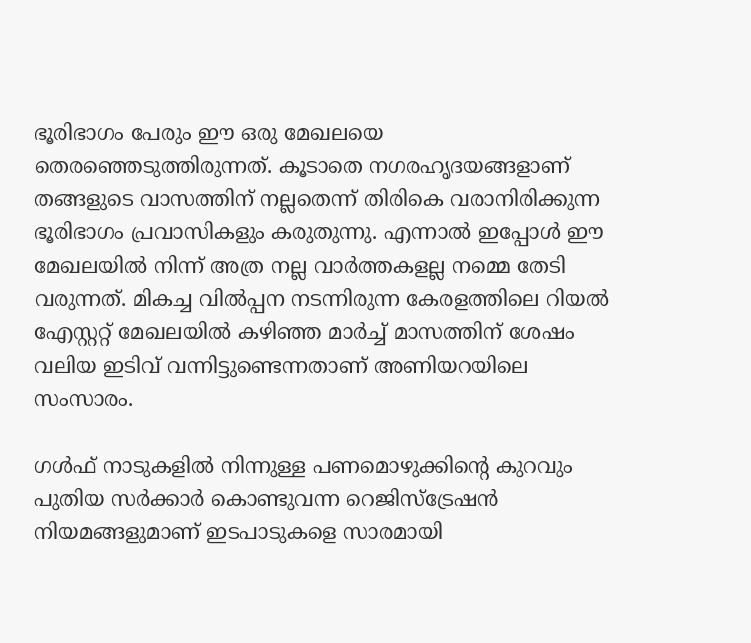ഭൂരിഭാഗം പേരും ഈ ഒരു മേഖലയെ തെരഞ്ഞെടുത്തിരുന്നത്. കൂടാതെ നഗരഹൃദയങ്ങളാണ് തങ്ങളുടെ വാസത്തിന് നല്ലതെന്ന് തിരികെ വരാനിരിക്കുന്ന ഭൂരിഭാഗം പ്രവാസികളും കരുതുന്നു. എന്നാൽ ഇപ്പോൾ ഈ  മേഖലയിൽ നിന്ന് അത്ര നല്ല വാർത്തകളല്ല നമ്മെ തേടി വരുന്നത്. മികച്ച വിൽപ്പന നടന്നിരുന്ന കേരളത്തിലെ റിയൽ എേസ്റ്ററ്റ് മേഖലയിൽ കഴിഞ്ഞ മാർച്ച് മാസത്തിന് ശേഷം വലിയ ഇടിവ് വന്നിട്ടുണ്ടെന്നതാണ് അണിയറയിലെ സംസാരം.

ഗൾഫ് നാടുകളിൽ നിന്നുള്ള പണമൊഴുക്കിന്റെ കുറവും പുതിയ സർക്കാർ കൊണ്ടുവന്ന റെജിസ്ട്രേഷൻ നിയമങ്ങളുമാണ് ഇടപാടുകളെ സാരമായി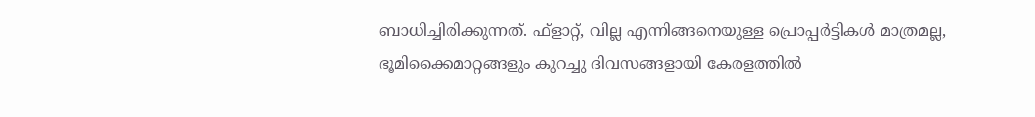ബാധിച്ചിരിക്കുന്നത്. ഫ്ളാറ്റ്, വില്ല എന്നിങ്ങനെയുള്ള പ്രൊപ്പർട്ടികൾ മാത്രമല്ല, ഭൂമിക്കൈമാറ്റങ്ങളും കുറച്ചു ദിവസങ്ങളായി കേരളത്തിൽ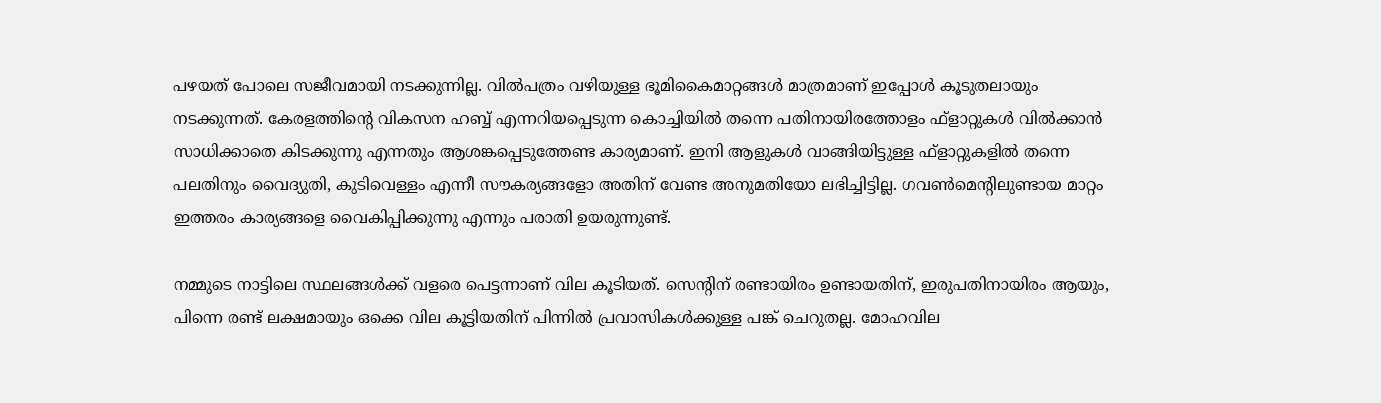പഴയത് പോലെ സജീവമായി നടക്കുന്നില്ല. വിൽപത്രം വഴിയുള്ള ഭൂമികൈമാറ്റങ്ങൾ മാത്രമാണ് ഇപ്പോൾ കൂടുതലായും നടക്കുന്നത്. കേരളത്തിന്റെ വികസന ഹബ്ബ് എന്നറിയപ്പെടുന്ന കൊച്ചിയിൽ തന്നെ പതിനായിരത്തോളം ഫ്ളാറ്റുകൾ വിൽക്കാൻ സാധിക്കാതെ കിടക്കുന്നു എന്നതും ആശങ്കപ്പെടുത്തേണ്ട കാര്യമാണ്. ഇനി ആളുകൾ വാങ്ങിയിട്ടുള്ള ഫ്ളാറ്റുകളിൽ തന്നെ പലതിനും വൈദ്യുതി, കുടിവെള്ളം എന്നീ സൗകര്യങ്ങളോ അതിന് വേണ്ട അനുമതിയോ ലഭിച്ചിട്ടില്ല. ഗവൺമെന്റിലുണ്ടായ മാറ്റം ഇത്തരം കാര്യങ്ങളെ വൈകിപ്പിക്കുന്നു എന്നും പരാതി ഉയരുന്നുണ്ട്.

നമ്മുടെ നാട്ടിലെ സ്ഥലങ്ങൾക്ക് വളരെ പെട്ടന്നാണ് വില കൂടിയത്. സെന്റിന് രണ്ടായിരം ഉണ്ടായതിന്, ഇരുപതിനായിരം ആയും, പിന്നെ രണ്ട് ലക്ഷമായും ഒക്കെ വില കൂട്ടിയതിന് പിന്നിൽ പ്രവാസികൾക്കുള്ള പങ്ക് ചെറുതല്ല. മോഹവില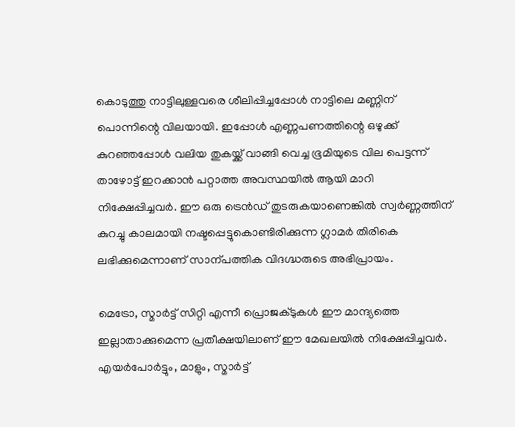കൊടുത്തു നാട്ടിലുള്ളവരെ ശീലിപ്പിച്ചപ്പോൾ നാട്ടിലെ മണ്ണിന് പൊന്നിന്റെ വിലയായി. ഇപ്പോൾ എണ്ണപണത്തിന്റെ ഒഴുക്ക് കുറഞ്ഞപ്പോൾ വലിയ തുകയ്ക്ക് വാങ്ങി വെച്ച ഭൂമിയുടെ വില പെട്ടന്ന് താഴോട്ട് ഇറക്കാൻ പറ്റാത്ത അവസ്ഥയിൽ ആയി മാറി നിക്ഷേപ്പിച്ചവർ. ഈ ഒരു ട്രെൻഡ് തുടരുകയാണെങ്കിൽ സ്വർണ്ണത്തിന് കുറച്ചു കാലമായി നഷ്ടപ്പെട്ടുകൊണ്ടിരിക്കുന്ന ഗ്ലാമർ തിരികെ ലഭിക്കുമെന്നാണ് സാന്പത്തിക വിദഗ്ദ്ധരുടെ അഭിപ്രായം.

മെട്രോ, സ്മാർട്ട് സിറ്റി എന്നീ പ്രൊജക്ടുകൾ ഈ മാന്ദ്യത്തെ ഇല്ലാതാക്കുമെന്ന പ്രതീക്ഷയിലാണ് ഈ മേഖലയിൽ നിക്ഷേപ്പിച്ചവർ. എയർപോർട്ടും, മാളും, സ്മാർട്ട്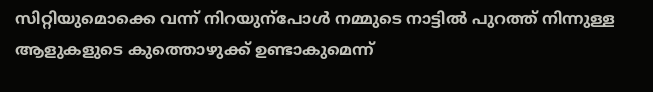സിറ്റിയുമൊക്കെ വന്ന് നിറയുന്പോൾ നമ്മുടെ നാട്ടിൽ പുറത്ത് നിന്നുള്ള ആളുകളുടെ കുത്തൊഴുക്ക് ഉണ്ടാകുമെന്ന്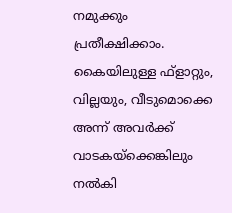നമുക്കും പ്രതീക്ഷിക്കാം. കൈയിലുള്ള ഫ്ളാറ്റും, വില്ലയും, വീടുമൊക്കെ അന്ന് അവർക്ക് വാടകയ്ക്കെങ്കിലും നൽകി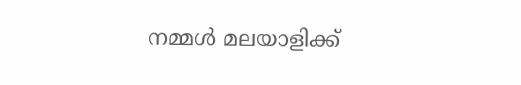നമ്മൾ മലയാളിക്ക്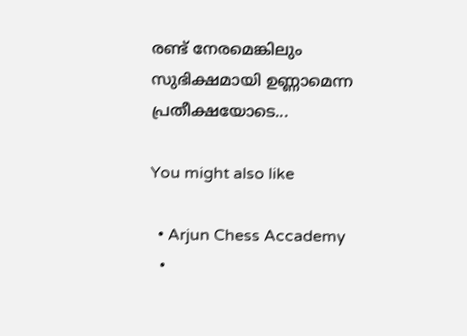രണ്ട് നേരമെങ്കിലും സുഭിക്ഷമായി ഉണ്ണാമെന്ന പ്രതീക്ഷയോടെ...

You might also like

  • Arjun Chess Accademy
  •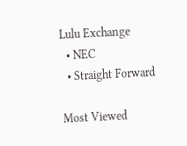Lulu Exchange
  • NEC
  • Straight Forward

Most Viewed